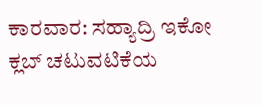ಕಾರವಾರ: ಸಹ್ಯಾದ್ರಿ ಇಕೋ ಕ್ಲಬ್ ಚಟುವಟಿಕೆಯ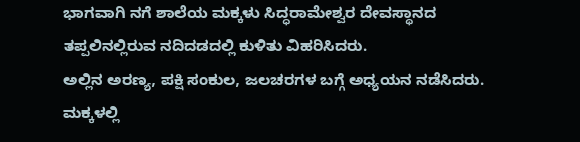ಭಾಗವಾಗಿ ನಗೆ ಶಾಲೆಯ ಮಕ್ಕಳು ಸಿದ್ಧರಾಮೇಶ್ವರ ದೇವಸ್ಥಾನದ ತಪ್ಪಲಿನಲ್ಲಿರುವ ನದಿದಡದಲ್ಲಿ ಕುಳಿತು ವಿಹರಿಸಿದರು.
ಅಲ್ಲಿನ ಅರಣ್ಯ, ಪಕ್ಷಿ ಸಂಕುಲ, ಜಲಚರಗಳ ಬಗ್ಗೆ ಅಧ್ಯಯನ ನಡೆಸಿದರು. ಮಕ್ಕಳಲ್ಲಿ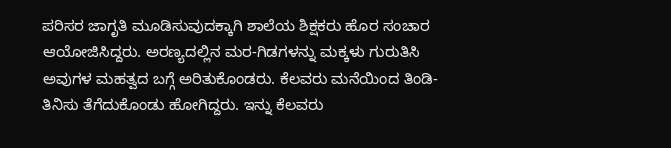ಪರಿಸರ ಜಾಗೃತಿ ಮೂಡಿಸುವುದಕ್ಕಾಗಿ ಶಾಲೆಯ ಶಿಕ್ಷಕರು ಹೊರ ಸಂಚಾರ ಆಯೋಜಿಸಿದ್ದರು. ಅರಣ್ಯದಲ್ಲಿನ ಮರ-ಗಿಡಗಳನ್ನು ಮಕ್ಕಳು ಗುರುತಿಸಿ ಅವುಗಳ ಮಹತ್ವದ ಬಗ್ಗೆ ಅರಿತುಕೊಂಡರು. ಕೆಲವರು ಮನೆಯಿಂದ ತಿಂಡಿ-ತಿನಿಸು ತೆಗೆದುಕೊಂಡು ಹೋಗಿದ್ದರು. ಇನ್ನು ಕೆಲವರು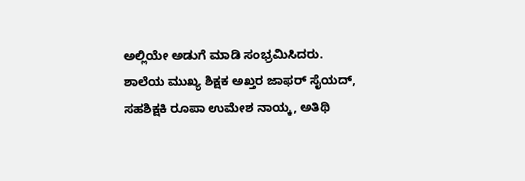ಅಲ್ಲಿಯೇ ಅಡುಗೆ ಮಾಡಿ ಸಂಭ್ರಮಿಸಿದರು.
ಶಾಲೆಯ ಮುಖ್ಯ ಶಿಕ್ಷಕ ಅಖ್ತರ ಜಾಫರ್ ಸೈಯದ್, ಸಹಶಿಕ್ಷಕಿ ರೂಪಾ ಉಮೇಶ ನಾಯ್ಕ, ಅತಿಥಿ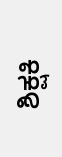ಶಿಕ್ಷಕಿ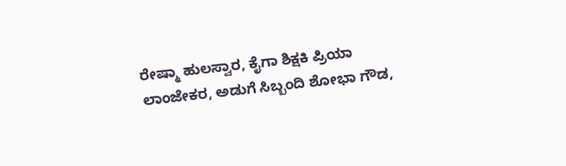ರೇಷ್ಮಾ ಹುಲಸ್ವಾರ, ಕೈಗಾ ಶಿಕ್ಷಕಿ ಪ್ರಿಯಾ ಲಾಂಜೇಕರ, ಅಡುಗೆ ಸಿಬ್ಬಂದಿ ಶೋಭಾ ಗೌಡ,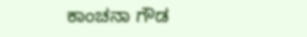ಕಾಂಚನಾ ಗೌಡ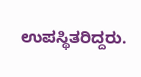ಉಪಸ್ಥಿತರಿದ್ದರು.